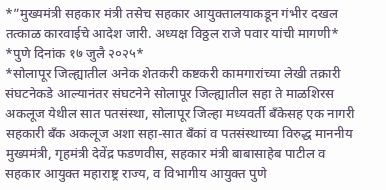*”मुख्यमंत्री सहकार मंत्री तसेच सहकार आयुक्तालयाकडून गंभीर दखल तत्काळ कारवाईचे आदेश जारी. अध्यक्ष विठ्ठल राजे पवार यांची मागणी*
*पुणे दिनांक १७ जुलै २०२५*
*सोलापूर जिल्ह्यातील अनेक शेतकरी कष्टकरी कामगारांच्या लेखी तक्रारी संघटनेकडे आल्यानंतर संघटनेने सोलापूर जिल्ह्यातील सहा ते माळशिरस अकलूज येथील सात पतसंस्था, सोलापूर जिल्हा मध्यवर्ती बँकेसह एक नागरी सहकारी बँक अकलूज अशा सहा-सात बँकां व पतसंस्थाच्या विरुद्ध माननीय मुख्यमंत्री, गृहमंत्री देवेंद्र फडणवीस, सहकार मंत्री बाबासाहेब पाटील व सहकार आयुक्त महाराष्ट्र राज्य, व विभागीय आयुक्त पुणे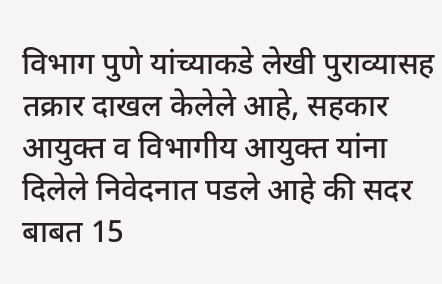विभाग पुणे यांच्याकडे लेखी पुराव्यासह तक्रार दाखल केलेले आहे, सहकार आयुक्त व विभागीय आयुक्त यांना दिलेले निवेदनात पडले आहे की सदर बाबत 15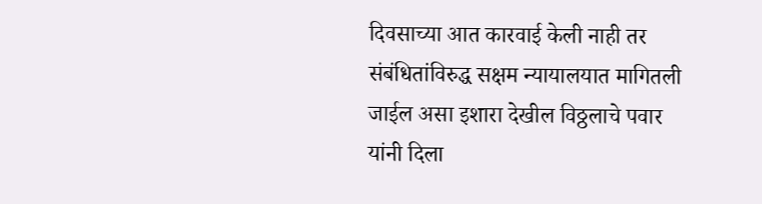दिवसाच्या आत कारवाई केली नाही तर संबंधितांविरुद्ध सक्षम न्यायालयात मागितली जाईल असा इशारा देखील विठ्ठलाचे पवार यांनी दिला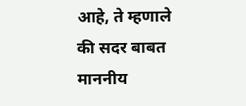आहे, ते म्हणाले की सदर बाबत माननीय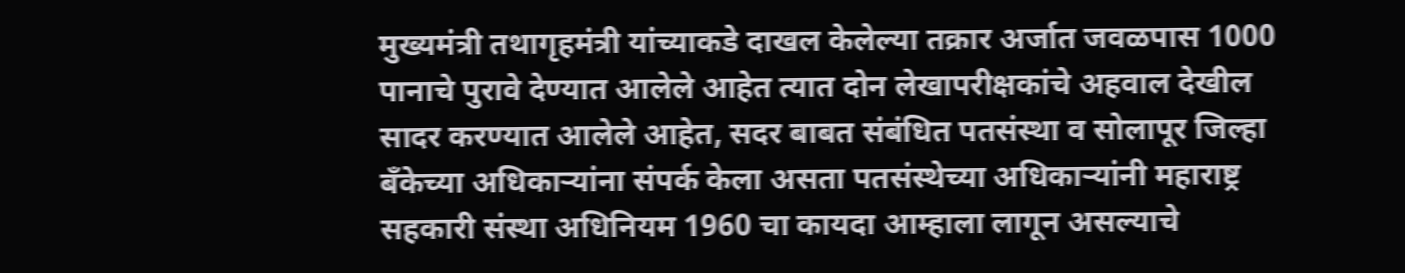मुख्यमंत्री तथागृहमंत्री यांच्याकडे दाखल केलेल्या तक्रार अर्जात जवळपास 1000 पानाचे पुरावे देण्यात आलेले आहेत त्यात दोन लेखापरीक्षकांचे अहवाल देखील सादर करण्यात आलेले आहेत, सदर बाबत संबंधित पतसंस्था व सोलापूर जिल्हा बँकेच्या अधिकाऱ्यांना संपर्क केला असता पतसंस्थेच्या अधिकाऱ्यांनी महाराष्ट्र सहकारी संस्था अधिनियम 1960 चा कायदा आम्हाला लागून असल्याचे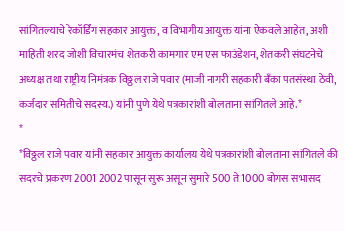सांगितल्याचे रेकॉर्डिंग सहकार आयुक्त, व विभागीय आयुक्त यांना ऐकवले आहेत, अशी माहिती शरद जोशी विचारमंच शेतकरी कामगार एम एस फाउंडेशन, शेतकरी संघटनेचे अध्यक्ष तथा राष्ट्रीय निमंत्रक विठ्ठल राजे पवार (माजी नागरी सहकारी बँका पतसंस्था ठेवी, कर्जदार समितीचे सदस्य.) यांनी पुणे येथे पत्रकारांशी बोलताना सांगितले आहे.*
*
*विठ्ठल राजे पवार यांनी सहकार आयुक्त कार्यालय येथे पत्रकारांशी बोलताना सांगितले की सदरचे प्रकरण 2001 2002 पासून सुरू असून सुमारे 500 ते 1000 बोगस सभासद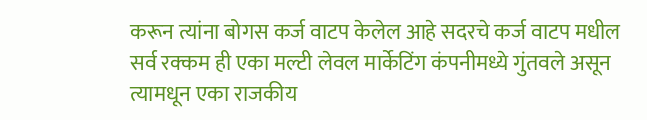करून त्यांना बोगस कर्ज वाटप केलेल आहे सदरचे कर्ज वाटप मधील सर्व रक्कम ही एका मल्टी लेवल मार्केटिंग कंपनीमध्ये गुंतवले असून त्यामधून एका राजकीय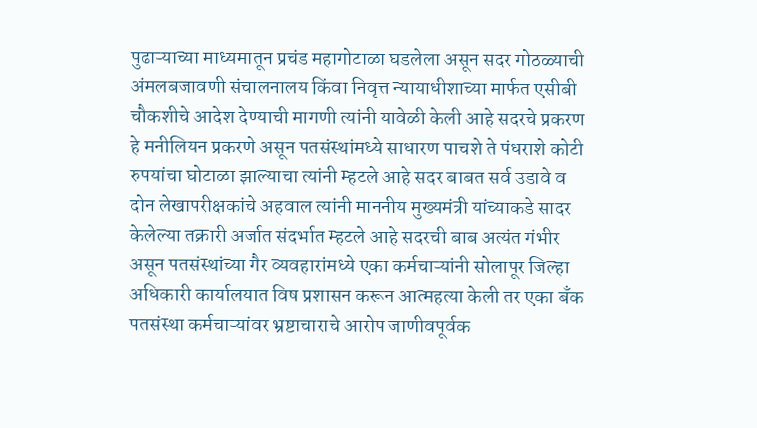पुढाऱ्याच्या माध्यमातून प्रचंड महागोटाळा घडलेला असून सदर गोठळ्याची अंमलबजावणी संचालनालय किंवा निवृत्त न्यायाधीशाच्या मार्फत एसीबी चौकशीचे आदेश देण्याची मागणी त्यांनी यावेळी केली आहे सदरचे प्रकरण हे मनीलियन प्रकरणे असून पतसंस्थांमध्ये साधारण पाचशे ते पंधराशे कोटी रुपयांचा घोटाळा झाल्याचा त्यांनी म्हटले आहे सदर बाबत सर्व उडावे व दोन लेखापरीक्षकांचे अहवाल त्यांनी माननीय मुख्यमंत्री यांच्याकडे सादर केलेल्या तक्रारी अर्जात संदर्भात म्हटले आहे सदरची बाब अत्यंत गंभीर असून पतसंस्थांच्या गैर व्यवहारांमध्ये एका कर्मचाऱ्यांनी सोलापूर जिल्हा अधिकारी कार्यालयात विष प्रशासन करून आत्महत्या केली तर एका बँक पतसंस्था कर्मचाऱ्यांवर भ्रष्टाचाराचे आरोप जाणीवपूर्वक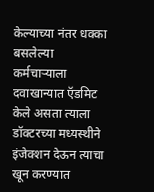केल्याच्या नंतर धक्का बसलेल्या कर्मचाऱ्याला दवाखान्यात ऍडमिट केले असता त्याला डॉक्टरच्या मध्यस्थीने इंजेक्शन देऊन त्याचा खून करण्यात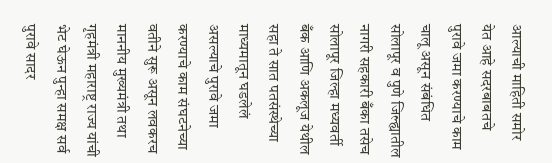आल्याची माहिती समोर येत आहे सदरबाबतचे पुरावे जमा करण्याचे काम चालू असून संबंधित सोलापूर व पुणे जिल्ह्यातील नागरी सहकारी बँका तसेच सोलापूर जिल्हा मध्यवर्ती बँक आणि अकलूज येथील सहा ते सात पतसंस्थेच्या माध्यमातून घडलेलं असल्याचे पुरावे जमा करण्याचे काम संघटनेच्या वतीने सुरू असून लवकरच माननीय मुख्यमंत्री तथा गृहमंत्री महाराष्ट्र राज्य यांची भेट घेऊन पुन्हा समक्ष सर्व पुरावे सादर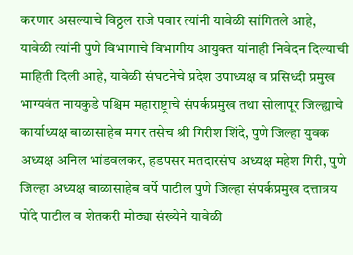करणार असल्याचे विठ्ठल राजे पवार त्यांनी यावेळी सांगितले आहे, यावेळी त्यांनी पुणे विभागाचे विभागीय आयुक्त यांनाही निवेदन दिल्याची माहिती दिली आहे, यावेळी संघटनेचे प्रदेश उपाध्यक्ष व प्रसिध्दी प्रमुख भाग्यवंत नायकुडे पश्चिम महाराष्ट्राचे संपर्कप्रमुख तथा सोलापूर जिल्ह्याचे कार्याध्यक्ष बाळासाहेब मगर तसेच श्री गिरीश शिंदे, पुणे जिल्हा युवक अध्यक्ष अनिल भांडवलकर, हडपसर मतदारसंघ अध्यक्ष महेश गिरी, पुणे जिल्हा अध्यक्ष बाळासाहेब वर्पे पाटील पुणे जिल्हा संपर्कप्रमुख दत्तात्रय पोंदे पाटील व शेतकरी मोठ्या संख्येने यावेळी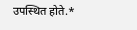उपस्थित होते.*